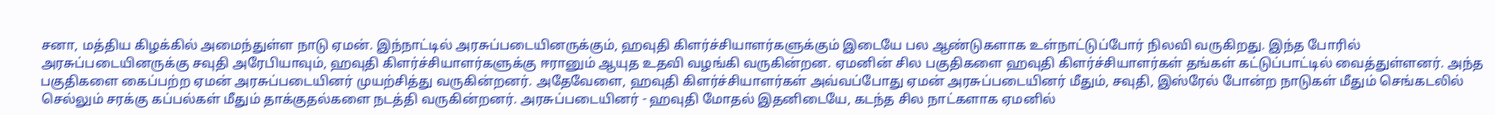சனா, மத்திய கிழக்கில் அமைந்துள்ள நாடு ஏமன். இந்நாட்டில் அரசுப்படையினருக்கும், ஹவுதி கிளர்ச்சியாளர்களுக்கும் இடையே பல ஆண்டுகளாக உள்நாட்டுப்போர் நிலவி வருகிறது. இந்த போரில் அரசுப்படையினருக்கு சவுதி அரேபியாவும், ஹவுதி கிளர்ச்சியாளர்களுக்கு ஈரானும் ஆயுத உதவி வழங்கி வருகின்றன. ஏமனின் சில பகுதிகளை ஹவுதி கிளர்ச்சியாளர்கள் தங்கள் கட்டுப்பாட்டில் வைத்துள்ளனர். அந்த பகுதிகளை கைப்பற்ற ஏமன் அரசுப்படையினர் முயற்சித்து வருகின்றனர். அதேவேளை, ஹவுதி கிளர்ச்சியாளர்கள் அவ்வப்போது ஏமன் அரசுப்படையினர் மீதும், சவுதி, இஸ்ரேல் போன்ற நாடுகள் மீதும் செங்கடலில் செல்லும் சரக்கு கப்பல்கள் மீதும் தாக்குதல்களை நடத்தி வருகின்றனர். அரசுப்படையினர் - ஹவுதி மோதல் இதனிடையே, கடந்த சில நாட்களாக ஏமனில்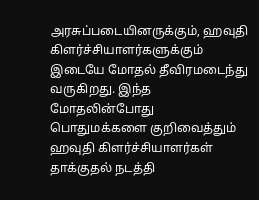அரசுப்படையினருக்கும், ஹவுதி கிளர்ச்சியாளர்களுக்கும் இடையே மோதல் தீவிரமடைந்து வருகிறது. இந்த மோதலின்போது பொதுமக்களை குறிவைத்தும் ஹவுதி கிளர்ச்சியாளர்கள் தாக்குதல் நடத்தி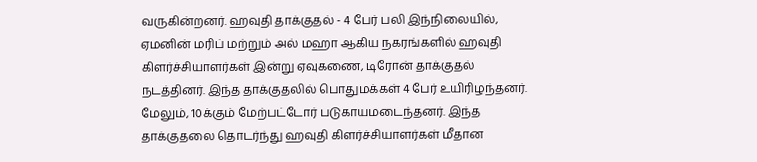வருகின்றனர். ஹவுதி தாக்குதல் - 4 பேர் பலி இந்நிலையில், ஏமனின் மரிப் மற்றும் அல் மஹா ஆகிய நகரங்களில் ஹவுதி கிளர்ச்சியாளர்கள் இன்று ஏவுகணை, டிரோன் தாக்குதல் நடத்தினர். இந்த தாக்குதலில் பொதுமக்கள் 4 பேர் உயிரிழந்தனர். மேலும், 10க்கும் மேற்பட்டோர் படுகாயமடைந்தனர். இந்த தாக்குதலை தொடர்ந்து ஹவுதி கிளர்ச்சியாளர்கள் மீதான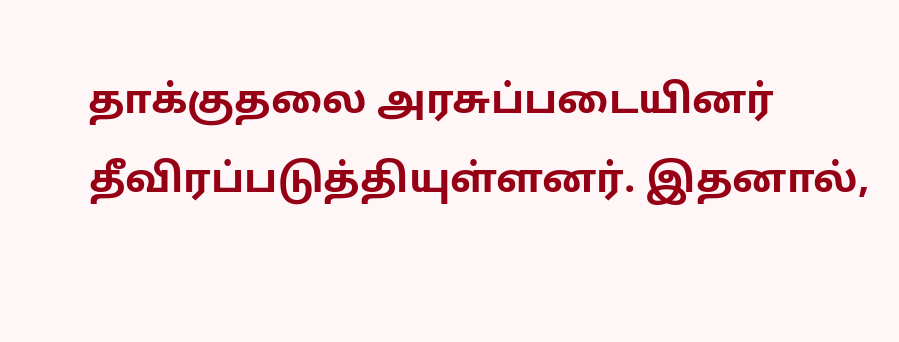தாக்குதலை அரசுப்படையினர் தீவிரப்படுத்தியுள்ளனர். இதனால்,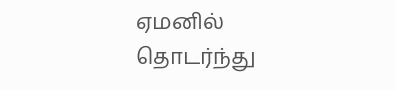ஏமனில் தொடர்ந்து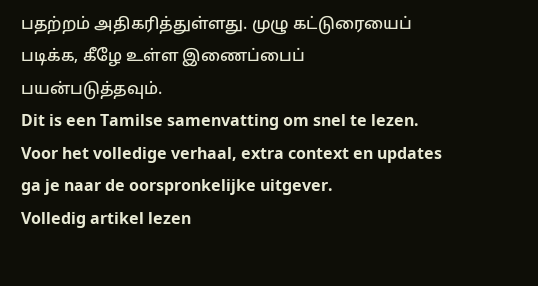பதற்றம் அதிகரித்துள்ளது. முழு கட்டுரையைப் படிக்க, கீழே உள்ள இணைப்பைப் பயன்படுத்தவும்.
Dit is een Tamilse samenvatting om snel te lezen. Voor het volledige verhaal, extra context en updates ga je naar de oorspronkelijke uitgever.
Volledig artikel lezen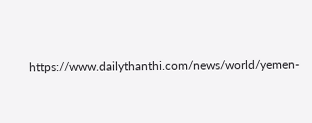https://www.dailythanthi.com/news/world/yemen-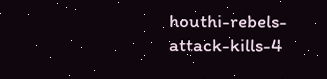houthi-rebels-attack-kills-4